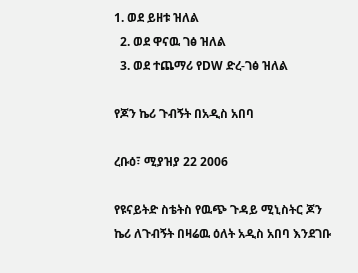1. ወደ ይዘቱ ዝለል
  2. ወደ ዋናዉ ገፅ ዝለል
  3. ወደ ተጨማሪ የDW ድረ-ገፅ ዝለል

የጆን ኬሪ ጉብኝት በአዲስ አበባ

ረቡዕ፣ ሚያዝያ 22 2006

የዩናይትድ ስቴትስ የዉጭ ጉዳይ ሚኒስትር ጆን ኬሪ ለጉብኝት በዛሬዉ ዕለት አዲስ አበባ እንደገቡ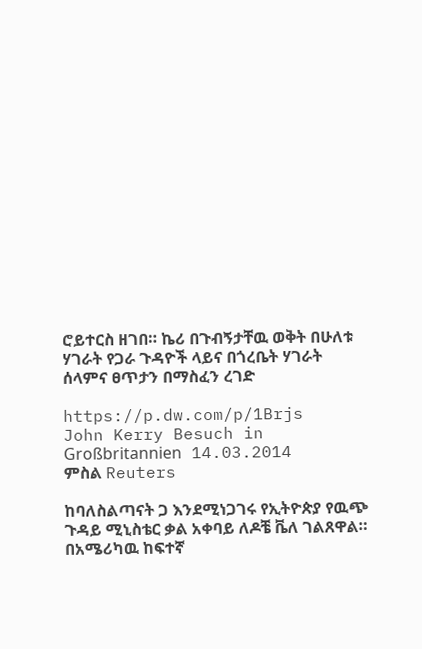ሮይተርስ ዘገበ። ኬሪ በጉብኝታቸዉ ወቅት በሁለቱ ሃገራት የጋራ ጉዳዮች ላይና በጎረቤት ሃገራት ሰላምና ፀጥታን በማስፈን ረገድ

https://p.dw.com/p/1Brjs
John Kerry Besuch in Großbritannien 14.03.2014
ምስል Reuters

ከባለስልጣናት ጋ እንደሚነጋገሩ የኢትዮጵያ የዉጭ ጉዳይ ሚኒስቴር ቃል አቀባይ ለዶቼ ቬለ ገልጸዋል። በአሜሪካዉ ከፍተኛ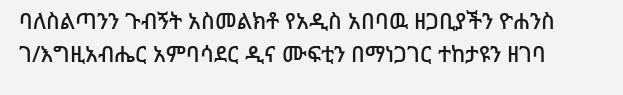ባለስልጣንን ጉብኝት አስመልክቶ የአዲስ አበባዉ ዘጋቢያችን ዮሐንስ ገ/እግዚአብሔር አምባሳደር ዲና ሙፍቲን በማነጋገር ተከታዩን ዘገባ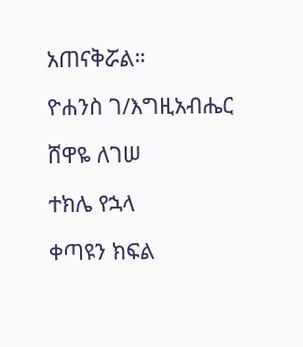አጠናቅሯል።

ዮሐንስ ገ/እግዚአብሔር

ሸዋዬ ለገሠ

ተክሌ የኋላ

ቀጣዩን ክፍል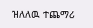ዝለለዉ ተጨማሪ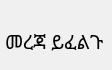መረጃ ይፈልጉ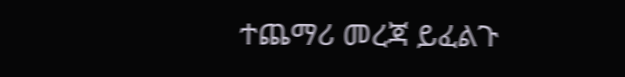ተጨማሪ መረጃ ይፈልጉ